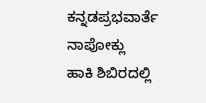ಕನ್ನಡಪ್ರಭವಾರ್ತೆ ನಾಪೋಕ್ಲು
ಹಾಕಿ ಶಿಬಿರದಲ್ಲಿ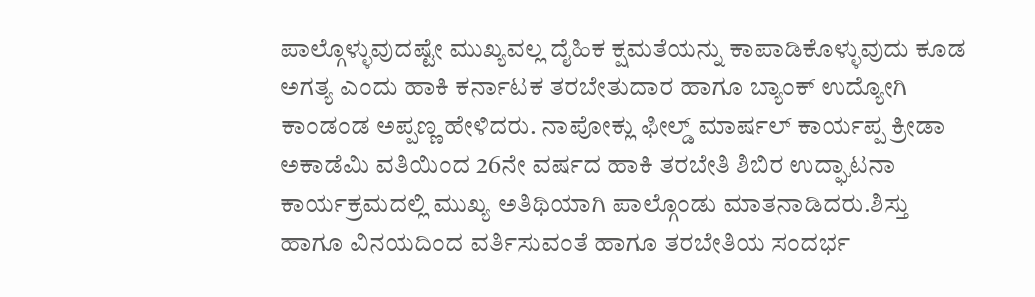ಪಾಲ್ಗೊಳ್ಳುವುದಷ್ಟೇ ಮುಖ್ಯವಲ್ಲ ದೈಹಿಕ ಕ್ಷಮತೆಯನ್ನು ಕಾಪಾಡಿಕೊಳ್ಳುವುದು ಕೂಡ ಅಗತ್ಯ ಎಂದು ಹಾಕಿ ಕರ್ನಾಟಕ ತರಬೇತುದಾರ ಹಾಗೂ ಬ್ಯಾಂಕ್ ಉದ್ಯೋಗಿ ಕಾಂಡಂಡ ಅಪ್ಪಣ್ಣ ಹೇಳಿದರು. ನಾಪೋಕ್ಲು ಫೀಲ್ಡ್ ಮಾರ್ಷಲ್ ಕಾರ್ಯಪ್ಪ ಕ್ರೀಡಾ ಅಕಾಡೆಮಿ ವತಿಯಿಂದ 26ನೇ ವರ್ಷದ ಹಾಕಿ ತರಬೇತಿ ಶಿಬಿರ ಉದ್ಘಾಟನಾ ಕಾರ್ಯಕ್ರಮದಲ್ಲಿ ಮುಖ್ಯ ಅತಿಥಿಯಾಗಿ ಪಾಲ್ಗೊಂಡು ಮಾತನಾಡಿದರು.ಶಿಸ್ತು ಹಾಗೂ ವಿನಯದಿಂದ ವರ್ತಿಸುವಂತೆ ಹಾಗೂ ತರಬೇತಿಯ ಸಂದರ್ಭ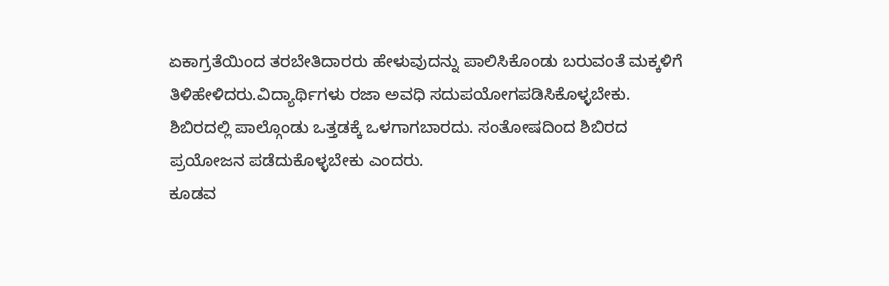ಏಕಾಗ್ರತೆಯಿಂದ ತರಬೇತಿದಾರರು ಹೇಳುವುದನ್ನು ಪಾಲಿಸಿಕೊಂಡು ಬರುವಂತೆ ಮಕ್ಕಳಿಗೆ ತಿಳಿಹೇಳಿದರು.ವಿದ್ಯಾರ್ಥಿಗಳು ರಜಾ ಅವಧಿ ಸದುಪಯೋಗಪಡಿಸಿಕೊಳ್ಳಬೇಕು. ಶಿಬಿರದಲ್ಲಿ ಪಾಲ್ಗೊಂಡು ಒತ್ತಡಕ್ಕೆ ಒಳಗಾಗಬಾರದು. ಸಂತೋಷದಿಂದ ಶಿಬಿರದ ಪ್ರಯೋಜನ ಪಡೆದುಕೊಳ್ಳಬೇಕು ಎಂದರು.
ಕೂಡವ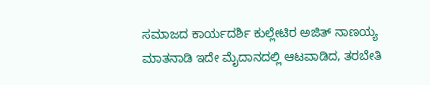ಸಮಾಜದ ಕಾರ್ಯದರ್ಶಿ ಕುಲ್ಲೇಟಿರ ಅಜಿತ್ ನಾಣಯ್ಯ ಮಾತನಾಡಿ ಇದೇ ಮೈದಾನದಲ್ಲಿ ಆಟವಾಡಿದ, ತರಬೇತಿ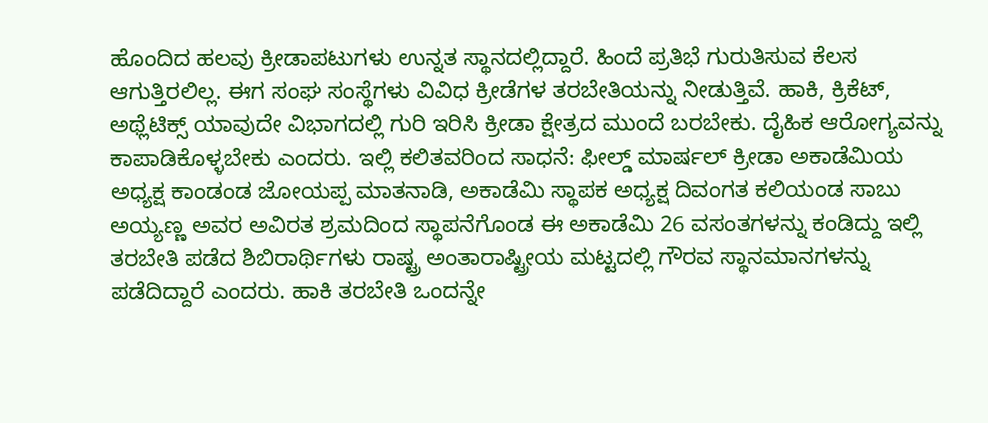ಹೊಂದಿದ ಹಲವು ಕ್ರೀಡಾಪಟುಗಳು ಉನ್ನತ ಸ್ಥಾನದಲ್ಲಿದ್ದಾರೆ. ಹಿಂದೆ ಪ್ರತಿಭೆ ಗುರುತಿಸುವ ಕೆಲಸ ಆಗುತ್ತಿರಲಿಲ್ಲ. ಈಗ ಸಂಘ ಸಂಸ್ಥೆಗಳು ವಿವಿಧ ಕ್ರೀಡೆಗಳ ತರಬೇತಿಯನ್ನು ನೀಡುತ್ತಿವೆ. ಹಾಕಿ, ಕ್ರಿಕೆಟ್, ಅಥ್ಲೆಟಿಕ್ಸ್ ಯಾವುದೇ ವಿಭಾಗದಲ್ಲಿ ಗುರಿ ಇರಿಸಿ ಕ್ರೀಡಾ ಕ್ಷೇತ್ರದ ಮುಂದೆ ಬರಬೇಕು. ದೈಹಿಕ ಆರೋಗ್ಯವನ್ನು ಕಾಪಾಡಿಕೊಳ್ಳಬೇಕು ಎಂದರು. ಇಲ್ಲಿ ಕಲಿತವರಿಂದ ಸಾಧನೆ: ಫೀಲ್ಡ್ ಮಾರ್ಷಲ್ ಕ್ರೀಡಾ ಅಕಾಡೆಮಿಯ ಅಧ್ಯಕ್ಷ ಕಾಂಡಂಡ ಜೋಯಪ್ಪ ಮಾತನಾಡಿ, ಅಕಾಡೆಮಿ ಸ್ಥಾಪಕ ಅಧ್ಯಕ್ಷ ದಿವಂಗತ ಕಲಿಯಂಡ ಸಾಬು ಅಯ್ಯಣ್ಣ ಅವರ ಅವಿರತ ಶ್ರಮದಿಂದ ಸ್ಥಾಪನೆಗೊಂಡ ಈ ಅಕಾಡೆಮಿ 26 ವಸಂತಗಳನ್ನು ಕಂಡಿದ್ದು ಇಲ್ಲಿ ತರಬೇತಿ ಪಡೆದ ಶಿಬಿರಾರ್ಥಿಗಳು ರಾಷ್ಟ್ರ ಅಂತಾರಾಷ್ಟ್ರೀಯ ಮಟ್ಟದಲ್ಲಿ ಗೌರವ ಸ್ಥಾನಮಾನಗಳನ್ನು ಪಡೆದಿದ್ದಾರೆ ಎಂದರು. ಹಾಕಿ ತರಬೇತಿ ಒಂದನ್ನೇ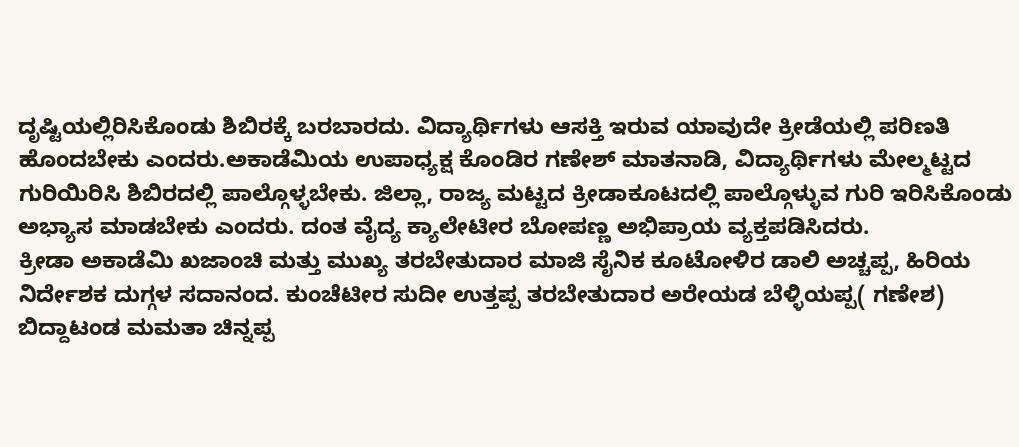ದೃಷ್ಟಿಯಲ್ಲಿರಿಸಿಕೊಂಡು ಶಿಬಿರಕ್ಕೆ ಬರಬಾರದು. ವಿದ್ಯಾರ್ಥಿಗಳು ಆಸಕ್ತಿ ಇರುವ ಯಾವುದೇ ಕ್ರೀಡೆಯಲ್ಲಿ ಪರಿಣತಿ ಹೊಂದಬೇಕು ಎಂದರು.ಅಕಾಡೆಮಿಯ ಉಪಾಧ್ಯಕ್ಷ ಕೊಂಡಿರ ಗಣೇಶ್ ಮಾತನಾಡಿ, ವಿದ್ಯಾರ್ಥಿಗಳು ಮೇಲ್ಮಟ್ಟದ ಗುರಿಯಿರಿಸಿ ಶಿಬಿರದಲ್ಲಿ ಪಾಲ್ಗೊಳ್ಳಬೇಕು. ಜಿಲ್ಲಾ, ರಾಜ್ಯ ಮಟ್ಟದ ಕ್ರೀಡಾಕೂಟದಲ್ಲಿ ಪಾಲ್ಗೊಳ್ಳುವ ಗುರಿ ಇರಿಸಿಕೊಂಡು ಅಭ್ಯಾಸ ಮಾಡಬೇಕು ಎಂದರು. ದಂತ ವೈದ್ಯ ಕ್ಯಾಲೇಟೀರ ಬೋಪಣ್ಣ ಅಭಿಪ್ರಾಯ ವ್ಯಕ್ತಪಡಿಸಿದರು.
ಕ್ರೀಡಾ ಅಕಾಡೆಮಿ ಖಜಾಂಚಿ ಮತ್ತು ಮುಖ್ಯ ತರಬೇತುದಾರ ಮಾಜಿ ಸೈನಿಕ ಕೂಟೋಳಿರ ಡಾಲಿ ಅಚ್ಚಪ್ಪ, ಹಿರಿಯ ನಿರ್ದೇಶಕ ದುಗ್ಗಳ ಸದಾನಂದ. ಕುಂಚೆಟೀರ ಸುದೀ ಉತ್ತಪ್ಪ ತರಬೇತುದಾರ ಅರೇಯಡ ಬೆಳ್ಳಿಯಪ್ಪ( ಗಣೇಶ) ಬಿದ್ದಾಟಂಡ ಮಮತಾ ಚಿನ್ನಪ್ಪ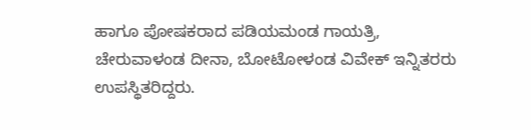ಹಾಗೂ ಪೋಷಕರಾದ ಪಡಿಯಮಂಡ ಗಾಯತ್ರಿ, ಚೇರುವಾಳಂಡ ದೀನಾ, ಬೋಟೋಳಂಡ ವಿವೇಕ್ ಇನ್ನಿತರರು ಉಪಸ್ಥಿತರಿದ್ದರು.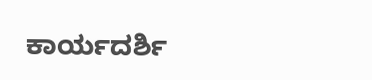ಕಾರ್ಯದರ್ಶಿ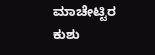ಮಾಚೇಟ್ಟಿರ ಕುಶು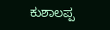ಕುಶಾಲಪ್ಪ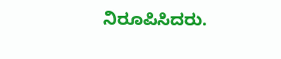ನಿರೂಪಿಸಿದರು.